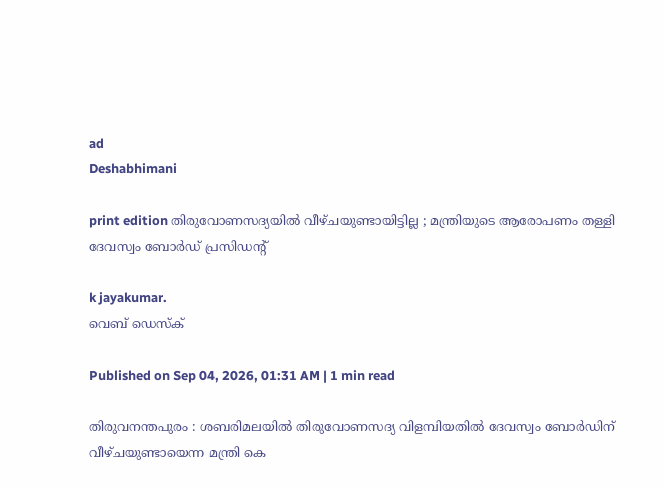ad
Deshabhimani

print edition തിരുവോണസദ്യയിൽ വീഴ്‌ചയുണ്ടായിട്ടില്ല ; മന്ത്രിയുടെ ആരോപണം തള്ളി
ദേവസ്വം ബോർഡ്‌ പ്രസിഡന്റ്‌

k jayakumar.
വെബ് ഡെസ്ക്

Published on Sep 04, 2026, 01:31 AM | 1 min read

തിരുവനന്തപുരം : ശബരിമലയിൽ തിരുവോണസദ്യ വിളമ്പിയതിൽ ദേവസ്വം ബോർഡിന്‌ വീഴ്‌ചയുണ്ടായെന്ന മന്ത്രി കെ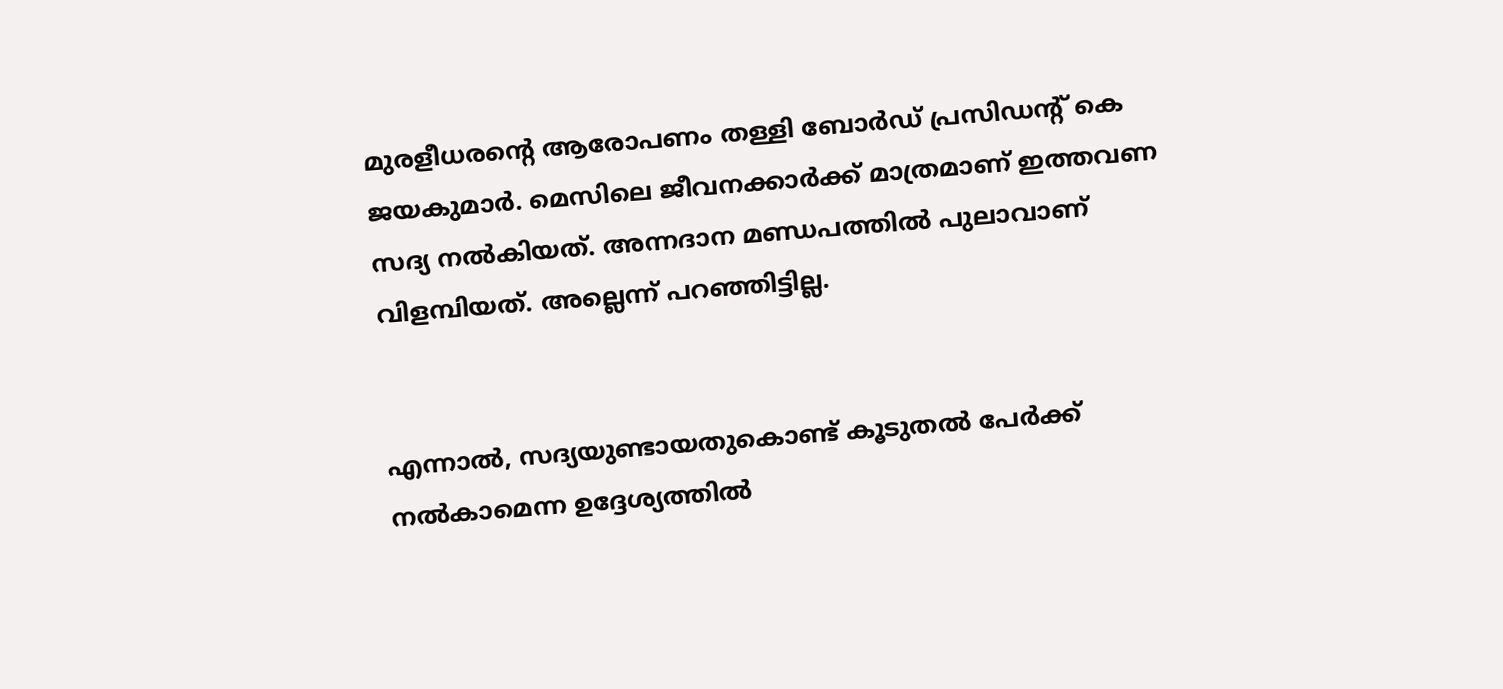മുരളീധരന്റെ ആരോപണം തള്ളി ബോർഡ്‌ പ്രസിഡന്റ്‌ കെ ജയകുമാർ. മെസിലെ ജീവനക്കാർക്ക്‌ മാത്രമാണ്‌ ഇത്തവണ സദ്യ നൽകിയത്‌. അന്നദാന മണ്ഡപത്തിൽ പുലാവാണ്‌ വിളമ്പിയത്. അല്ലെന്ന്‌ പറഞ്ഞിട്ടില്ല.


എന്നാൽ, സദ്യയുണ്ടായതുകൊണ്ട്‌ കൂടുതൽ പേർക്ക്‌ നൽകാമെന്ന ഉദ്ദേശ്യത്തിൽ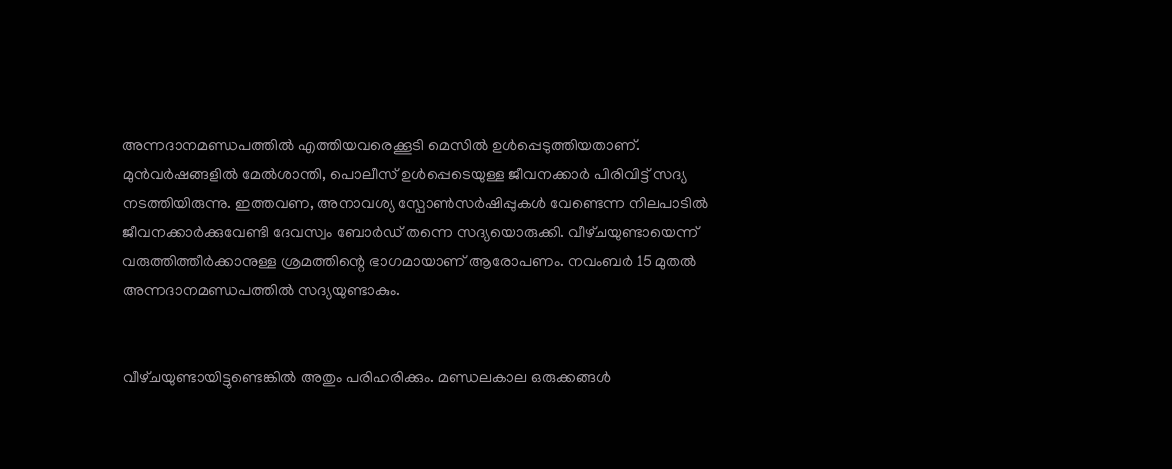അന്നദാനമണ്ഡപത്തിൽ എത്തിയവരെക്കൂടി മെസിൽ ഉൾപ്പെടുത്തിയതാണ്‌. മുൻവർഷങ്ങളിൽ മേൽശാന്തി, പൊലീസ്‌ ഉൾപ്പെടെയുള്ള ജീവനക്കാർ പിരിവിട്ട്‌ സദ്യ നടത്തിയിരുന്നു. ഇത്തവണ, അനാവശ്യ സ്പോൺസർഷിപ്പുകൾ വേണ്ടെന്ന നിലപാടിൽ ജീവനക്കാർക്കുവേണ്ടി ദേവസ്വം ബോർഡ്‌ തന്നെ സദ്യയൊരുക്കി. വീഴ്‌ചയുണ്ടായെന്ന്‌ വരുത്തിത്തീർക്കാനുള്ള ശ്രമത്തിന്റെ ഭാഗമായാണ്‌ ആരോപണം. നവംബർ 15 മുതൽ അന്നദാനമണ്ഡപത്തിൽ സദ്യയുണ്ടാകും.


വീഴ്‌ചയുണ്ടായിട്ടുണ്ടെങ്കിൽ അതും പരിഹരിക്കും. മണ്ഡലകാല ഒരുക്കങ്ങൾ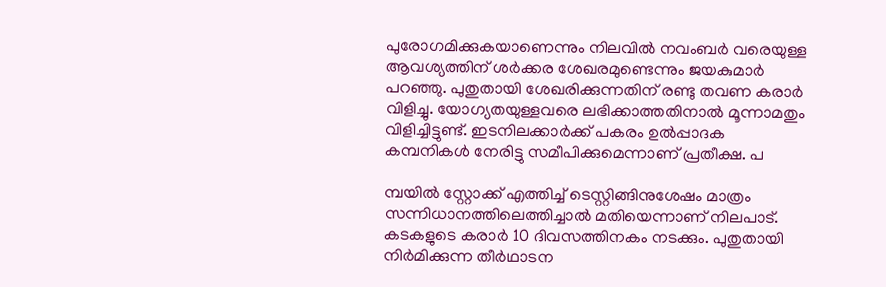പുരോഗമിക്കുകയാണെന്നും നിലവിൽ നവംബർ വരെയുള്ള ആവശ്യത്തിന്‌ ശർക്കര ശേഖരമുണ്ടെന്നും ജയകുമാർ പറഞ്ഞു. പുതുതായി ശേഖരിക്കുന്നതിന്‌ രണ്ടു തവണ കരാർ വിളിച്ചു. യോഗ്യതയുള്ളവരെ ലഭിക്കാത്തതിനാൽ മൂന്നാമതും വിളിച്ചിട്ടുണ്ട്‌. ഇടനിലക്കാർക്ക്‌ പകരം ഉൽപ്പാദക കമ്പനികൾ നേരിട്ടു സമീപിക്കുമെന്നാണ്‌ പ്രതീക്ഷ. പ

മ്പയിൽ സ്റ്റോക്ക്‌ എത്തിച്ച്‌ ടെസ്റ്റിങ്ങിനുശേഷം മാത്രം സന്നിധാനത്തിലെത്തിച്ചാൽ മതിയെന്നാണ്‌ നിലപാട്‌. കടകളുടെ കരാർ 10 ദിവസത്തിനകം നടക്കും. പുതുതായി നിർമിക്കുന്ന തീർഥാടന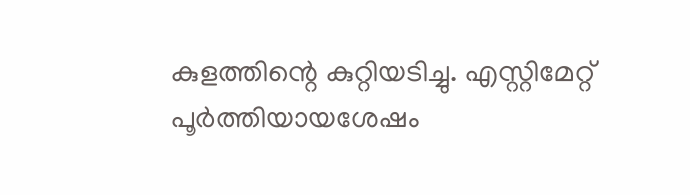കുളത്തിന്റെ കുറ്റിയടിച്ചു. എസ്റ്റിമേറ്റ്‌ പൂർത്തിയായശേഷം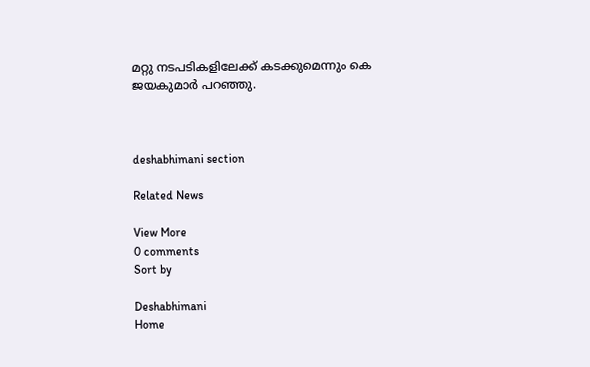മറ്റു നടപടികളിലേക്ക്‌ കടക്കുമെന്നും കെ ജയകുമാർ പറഞ്ഞു.



deshabhimani section

Related News

View More
0 comments
Sort by

Deshabhimani
Home